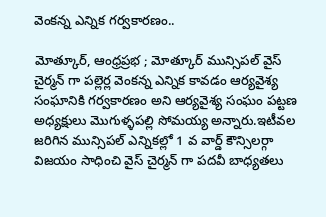వెంకన్న ఎన్నిక గర్వకారణం..

మోత్కూర్, ఆంధ్రప్రభ ; మోత్కూర్ మున్సిపల్ వైస్ చైర్మన్ గా పల్లెర్ల వెంకన్న ఎన్నిక కావడం ఆర్యవైశ్య సంఘానికి గర్వకారణం అని ఆర్యవైశ్య సంఘం పట్టణ అధ్యక్షులు మొగుళ్ళపల్లి సోమయ్య అన్నారు.ఇటీవల జరిగిన మున్సిపల్ ఎన్నికల్లో 1 వ వార్డ్ కౌన్సిలర్గా విజయం సాధించి వైస్ చైర్మన్ గా పదవీ బాధ్యతలు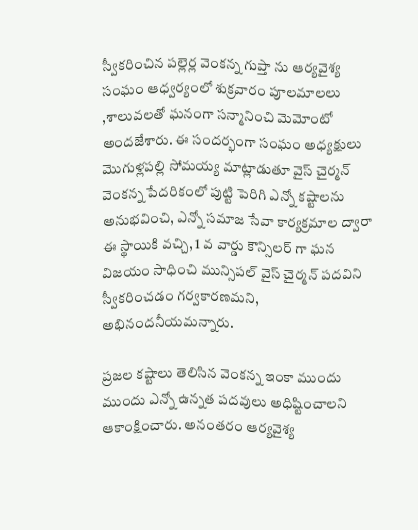స్వీకరించిన పల్లెర్ల వెంకన్న గుప్తా ను ఆర్యవైశ్య సంఘం ఆధ్వర్యంలో శుక్రవారం పూలమాలలు ,శాలువలతో ఘనంగా సన్మానించి మెమోంటో అందజేశారు. ఈ సందర్భంగా సంఘం అధ్యక్షులు మొగుళ్లపల్లి సోమయ్య మాట్లాడుతూ వైస్ చైర్మన్ వెంకన్న పేదరికంలో పుట్టి పెరిగి ఎన్నో కష్టాలను అనుభవించి, ఎన్నో సమాజ సేవా కార్యక్రమాల ద్వారా ఈ స్థాయికి వచ్చి, 1 వ వార్డు కౌన్సిలర్ గా ఘన విజయం సాధించి మున్సిపల్ వైస్ చైర్మన్ పదవిని స్వీకరించడం గర్వకారణమని, అభినందనీయమన్నారు.

ప్రజల కష్టాలు తెలిసిన వెంకన్న ఇంకా ముందు ముందు ఎన్నో ఉన్నత పదవులు అధిష్టించాలని ఆకాంక్షించారు. అనంతరం ఆర్యవైశ్య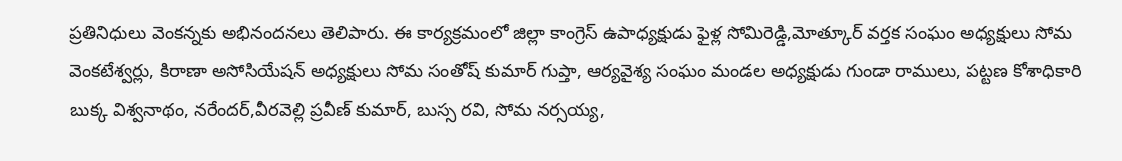ప్రతినిధులు వెంకన్నకు అభినందనలు తెలిపారు. ఈ కార్యక్రమంలో జిల్లా కాంగ్రెస్ ఉపాధ్యక్షుడు ఫైళ్ల సోమిరెడ్డి,మోత్కూర్ వర్తక సంఘం అధ్యక్షులు సోమ వెంకటేశ్వర్లు, కిరాణా అసోసియేషన్ అధ్యక్షులు సోమ సంతోష్ కుమార్ గుప్తా, ఆర్యవైశ్య సంఘం మండల అధ్యక్షుడు గుండా రాములు, పట్టణ కోశాధికారి బుక్క విశ్వనాథం, నరేందర్,వీరవెల్లి ప్రవీణ్ కుమార్, బుస్స రవి, సోమ నర్సయ్య,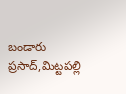బండారు ప్రసాద్,మిట్టపల్లి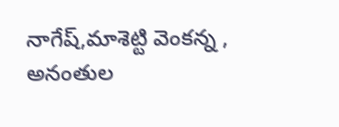నాగేష్,మాశెట్టి వెంకన్న , అనంతుల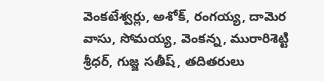వెంకటేశ్వర్లు, అశోక్, రంగయ్య, దామెర వాసు, సోమయ్య, వెంకన్న, మురారిశెట్టి శ్రీధర్, గుజ్జ సతీష్, తదితరులు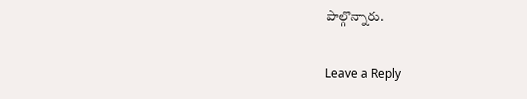పాల్గొన్నారు.

Leave a Reply